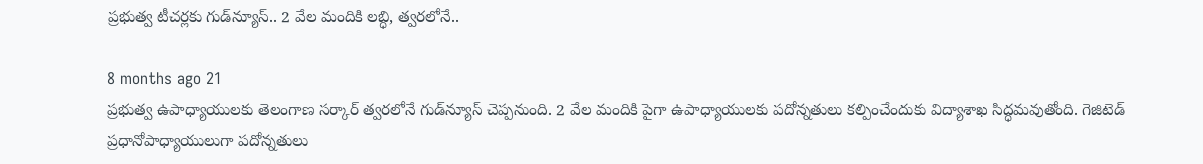ప్రభుత్వ టీచర్లకు గుడ్‌న్యూస్.. 2 వేల మందికి లబ్ధి, త్వరలోనే..

8 months ago 21
ప్రభుత్వ ఉపాధ్యాయులకు తెలంగాణ సర్కార్ త్వరలోనే గుడ్‌న్యూస్ చెప్పనుంది. 2 వేల మందికి పైగా ఉపాధ్యాయులకు పదోన్నతులు కల్పించేందుకు విద్యాశాఖ సిద్ధమవుతోంది. గెజిటెడ్‌ ప్రధానోపాధ్యాయులుగా పదోన్నతులు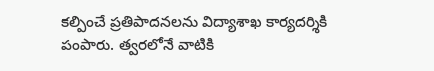కల్పించే ప్రతిపాదనలను విద్యాశాఖ కార్యదర్శికి పంపారు. త్వరలోనే వాటికి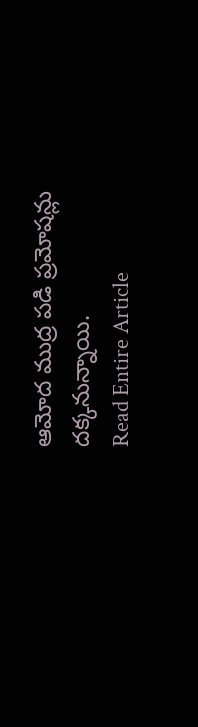ఆమోద ముద్ర పడి ప్రమోషన్లు దక్కనున్నాయి.
Read Entire Article